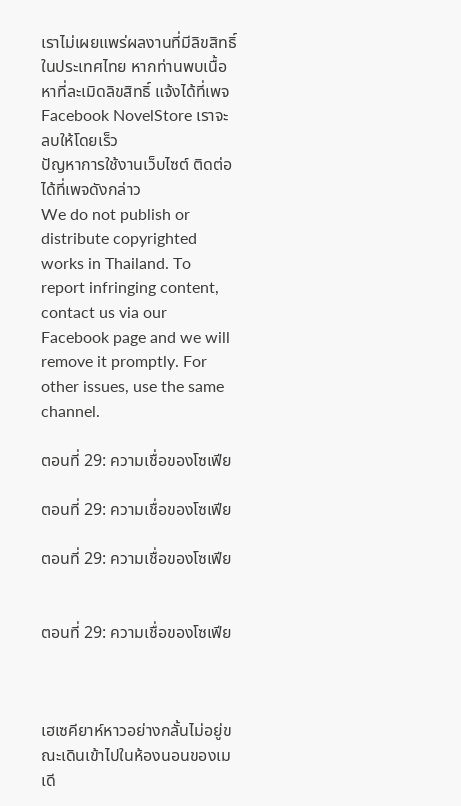เราไม่เผยแพร่ผลงานที่มีลิขสิทธิ์ในประเทศไทย หากท่านพบเนื้อหาที่ละเมิดลิขสิทธิ์ แจ้งได้ที่เพจ Facebook NovelStore เราจะลบให้โดยเร็ว
ปัญหาการใช้งานเว็บไซต์ ติดต่อได้ที่เพจดังกล่าว
We do not publish or distribute copyrighted works in Thailand. To report infringing content, contact us via our Facebook page and we will remove it promptly. For other issues, use the same channel.

ตอนที่ 29: ความเชื่อของโซเฟีย

ตอนที่ 29: ความเชื่อของโซเฟีย

ตอนที่ 29: ความเชื่อของโซเฟีย


ตอนที่ 29: ความเชื่อของโซเฟีย



เฮเซคียาห์หาวอย่างกลั้นไม่อยู่ขณะเดินเข้าไปในห้องนอนของเมเดี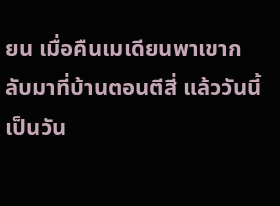ยน เมื่อคืนเมเดียนพาเขากลับมาที่บ้านตอนตีสี่ แล้ววันนี้เป็นวัน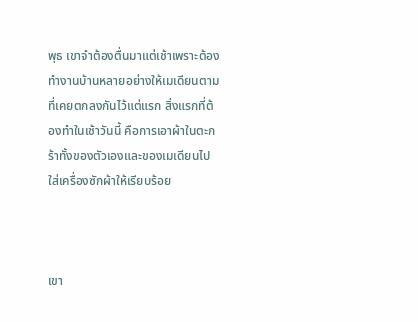พุธ เขาจำต้องตื่นมาแต่เช้าเพราะต้องทำงานบ้านหลายอย่างให้เมเดียนตามที่เคยตกลงกันไว้แต่แรก สิ่งแรกที่ต้องทำในเช้าวันนี้ คือการเอาผ้าในตะกร้าทั้งของตัวเองและของเมเดียนไปใส่เครื่องซักผ้าให้เรียบร้อย



เขา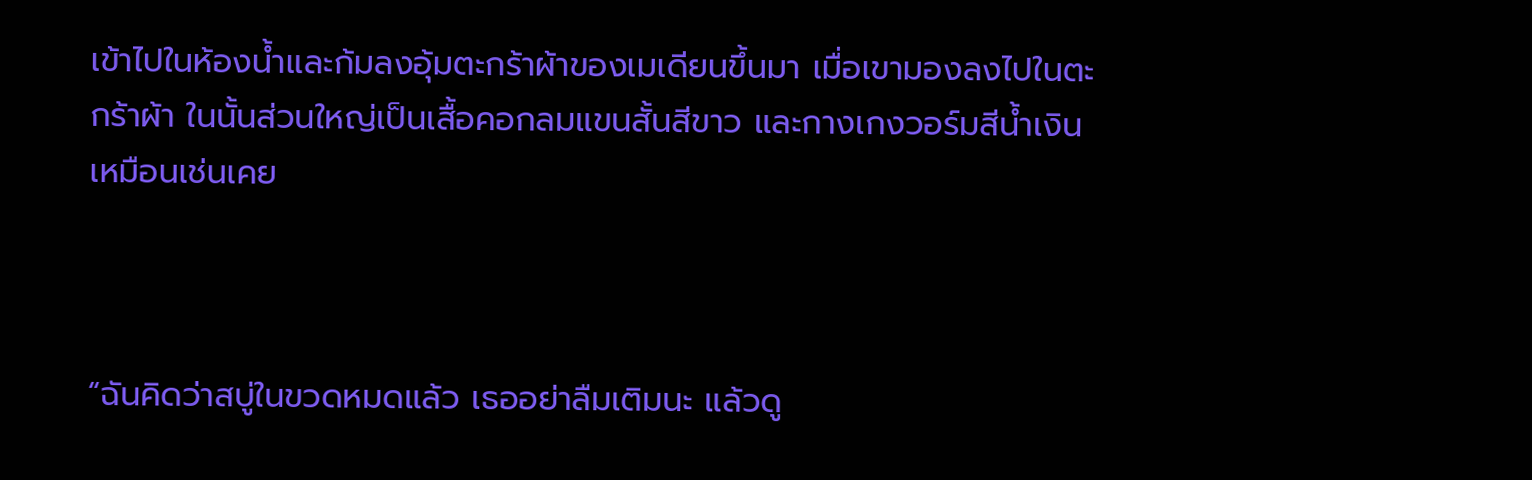เข้าไปในห้องน้ำและก้มลงอุ้มตะกร้าผ้าของเมเดียนขึ้นมา เมื่อเขามองลงไปในตะกร้าผ้า ในนั้นส่วนใหญ่เป็นเสื้อคอกลมแขนสั้นสีขาว และกางเกงวอร์มสีน้ำเงินเหมือนเช่นเคย



“ฉันคิดว่าสบู่ในขวดหมดแล้ว เธออย่าลืมเติมนะ แล้วดู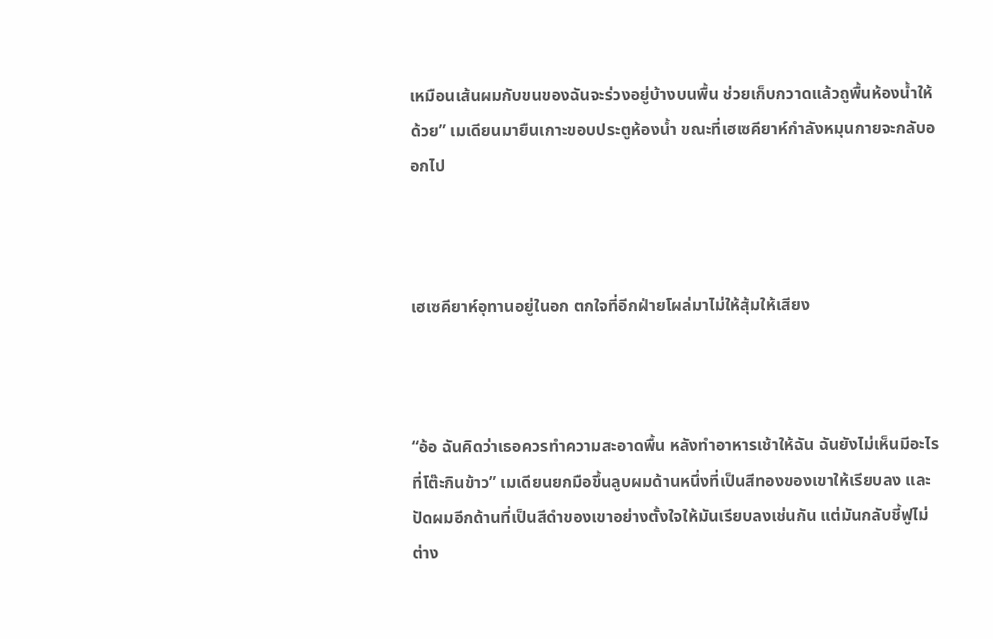เหมือนเส้นผมกับขนของฉันจะร่วงอยู่บ้างบนพื้น ช่วยเก็บกวาดแล้วถูพื้นห้องน้ำให้ด้วย” เมเดียนมายืนเกาะขอบประตูห้องน้ำ ขณะที่เฮเซคียาห์กำลังหมุนกายจะกลับออกไป



เฮเซคียาห์อุทานอยู่ในอก ตกใจที่อีกฝ่ายโผล่มาไม่ให้สุ้มให้เสียง



“อ้อ ฉันคิดว่าเธอควรทำความสะอาดพื้น หลังทำอาหารเช้าให้ฉัน ฉันยังไม่เห็นมีอะไรที่โต๊ะกินข้าว” เมเดียนยกมือขึ้นลูบผมด้านหนึ่งที่เป็นสีทองของเขาให้เรียบลง และปัดผมอีกด้านที่เป็นสีดำของเขาอย่างตั้งใจให้มันเรียบลงเช่นกัน แต่มันกลับชี้ฟูไม่ต่าง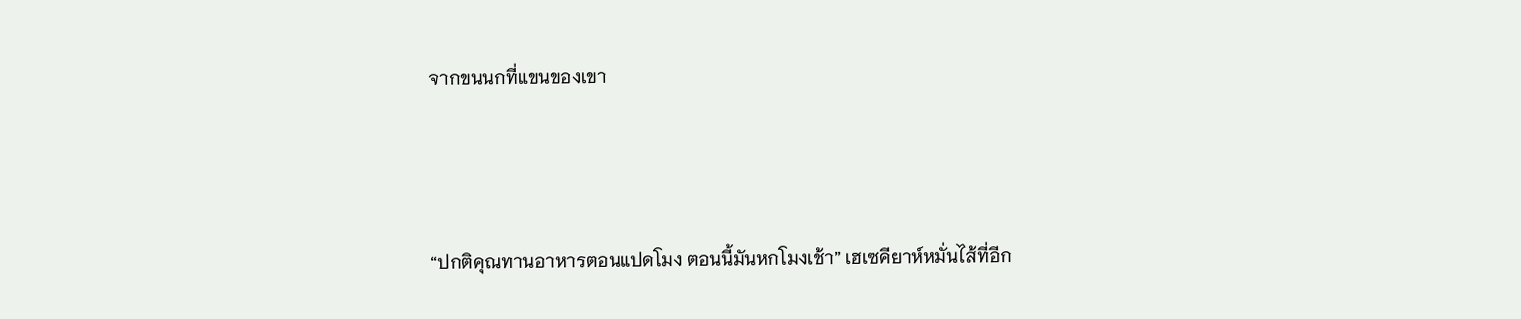จากขนนกที่แขนของเขา



“ปกติคุณทานอาหารตอนแปดโมง ตอนนี้มันหกโมงเช้า” เฮเซคียาห์หมั่นไส้ที่อีก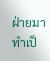ฝ่ายมาทำเป็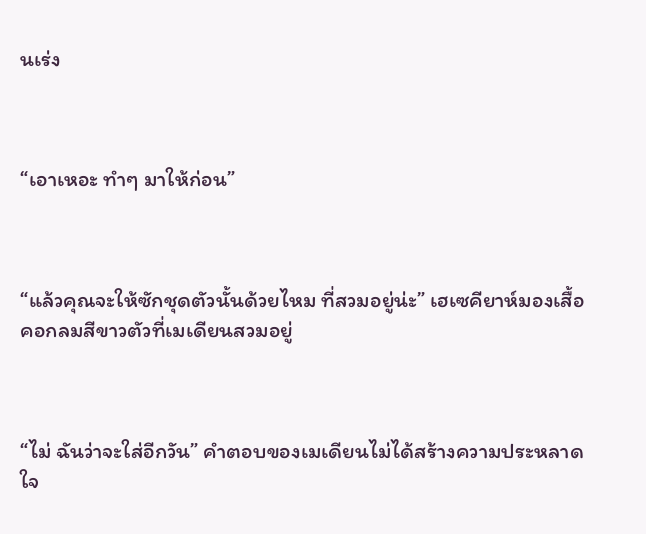นเร่ง



“เอาเหอะ ทำๆ มาให้ก่อน”



“แล้วคุณจะให้ซักชุดตัวนั้นด้วยไหม ที่สวมอยู่น่ะ” เฮเซคียาห์มองเสื้อคอกลมสีขาวตัวที่เมเดียนสวมอยู่



“ไม่ ฉันว่าจะใส่อีกวัน” คำตอบของเมเดียนไม่ได้สร้างความประหลาดใจ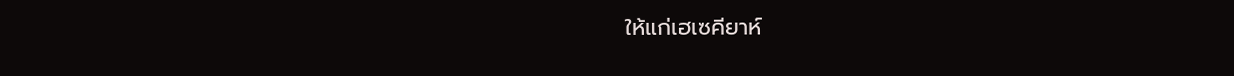ให้แก่เฮเซคียาห์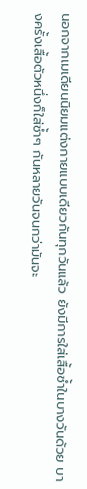นอกจากเมเดียนนิยมแต่งกายแบบเดียวกันทุกวันแล้ว ยังมีการใส่เสื้อซ้ำในบางวันด้วย บางครั้งเสื้อตัวหนึ่งก็ใส่ซ้ำๆ กันหลายวันจนกว่ามันจะ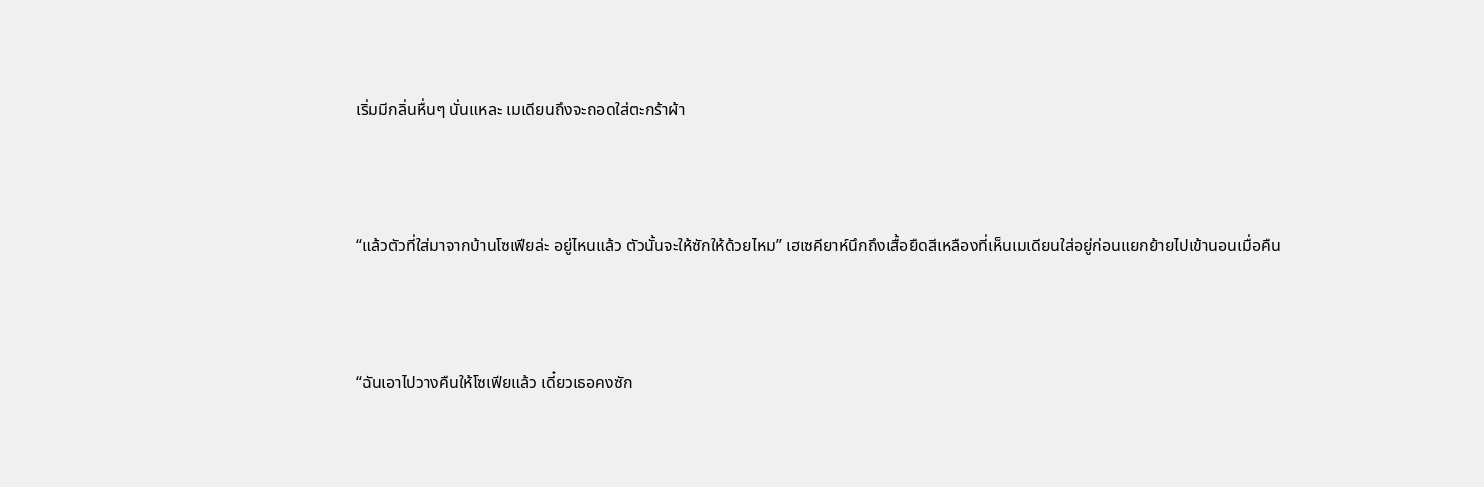เริ่มมีกลิ่นหื่นๆ นั่นแหละ เมเดียนถึงจะถอดใส่ตะกร้าผ้า



“แล้วตัวที่ใส่มาจากบ้านโซเฟียล่ะ อยู่ไหนแล้ว ตัวนั้นจะให้ซักให้ด้วยไหม” เฮเซคียาห์นึกถึงเสื้อยืดสีเหลืองที่เห็นเมเดียนใส่อยู่ก่อนแยกย้ายไปเข้านอนเมื่อคืน



“ฉันเอาไปวางคืนให้โซเฟียแล้ว เดี๋ยวเธอคงซัก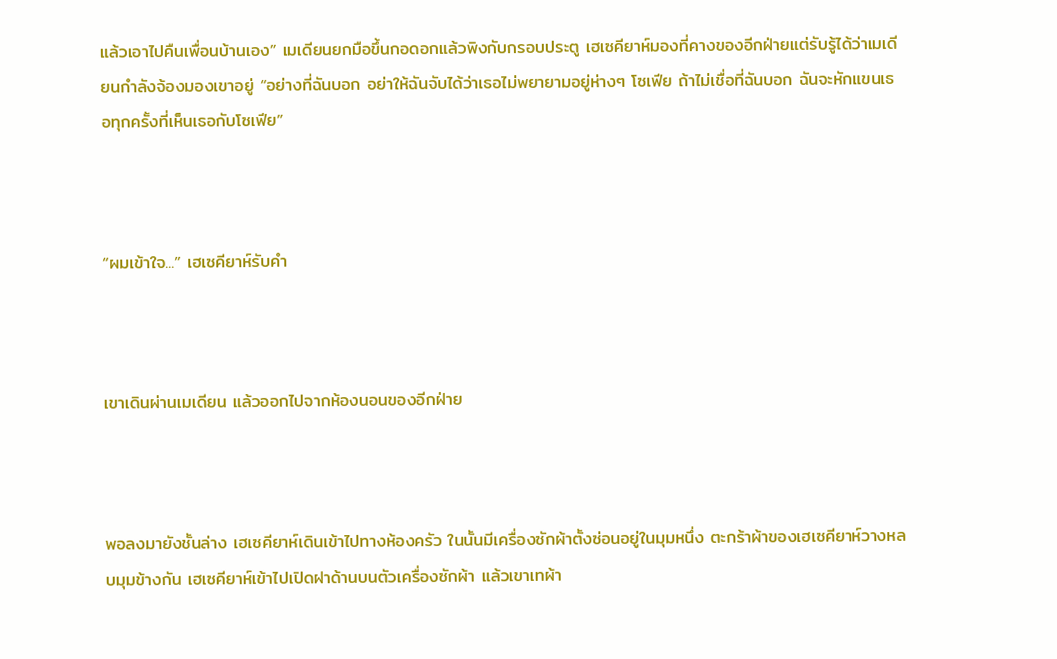แล้วเอาไปคืนเพื่อนบ้านเอง” เมเดียนยกมือขึ้นกอดอกแล้วพิงกับกรอบประตู เฮเซคียาห์มองที่คางของอีกฝ่ายแต่รับรู้ได้ว่าเมเดียนกำลังจ้องมองเขาอยู่ “อย่างที่ฉันบอก อย่าให้ฉันจับได้ว่าเธอไม่พยายามอยู่ห่างๆ โซเฟีย ถ้าไม่เชื่อที่ฉันบอก ฉันจะหักแขนเธอทุกครั้งที่เห็นเธอกับโซเฟีย”



“ผมเข้าใจ...” เฮเซคียาห์รับคำ



เขาเดินผ่านเมเดียน แล้วออกไปจากห้องนอนของอีกฝ่าย



พอลงมายังชั้นล่าง เฮเซคียาห์เดินเข้าไปทางห้องครัว ในนั้นมีเครื่องซักผ้าตั้งซ่อนอยู่ในมุมหนึ่ง ตะกร้าผ้าของเฮเซคียาห์วางหลบมุมข้างกัน เฮเซคียาห์เข้าไปเปิดฝาด้านบนตัวเครื่องซักผ้า แล้วเขาเทผ้า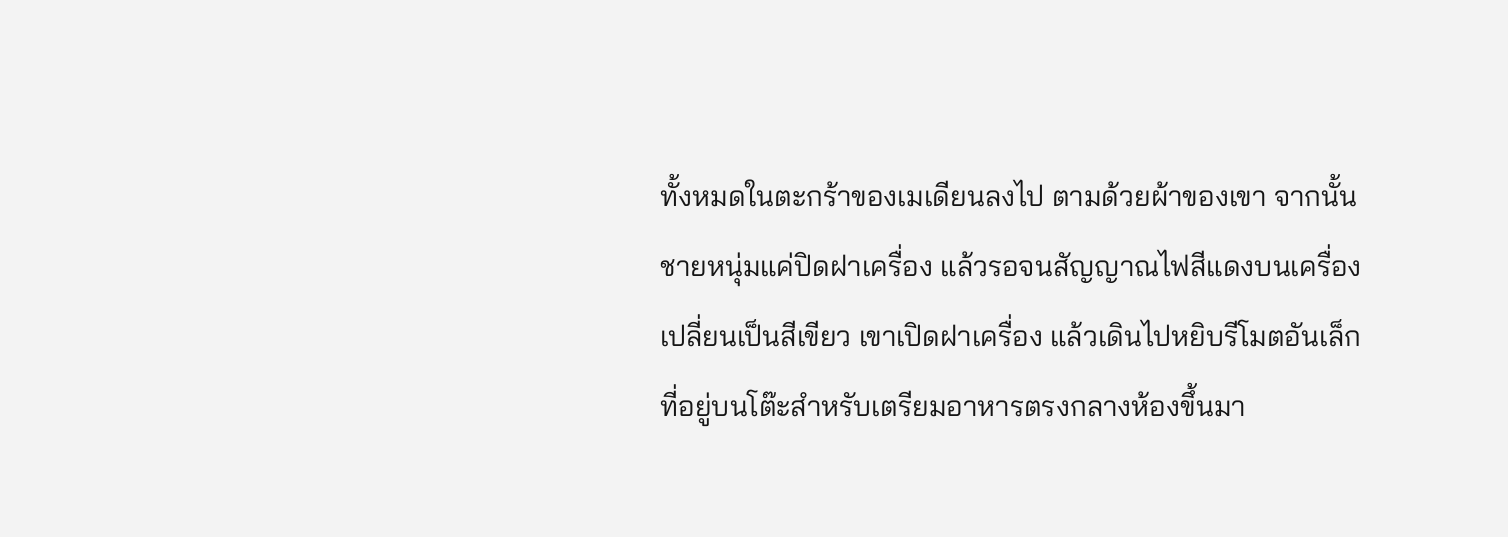ทั้งหมดในตะกร้าของเมเดียนลงไป ตามด้วยผ้าของเขา จากนั้นชายหนุ่มแค่ปิดฝาเครื่อง แล้วรอจนสัญญาณไฟสีแดงบนเครื่องเปลี่ยนเป็นสีเขียว เขาเปิดฝาเครื่อง แล้วเดินไปหยิบรีโมตอันเล็กที่อยู่บนโต๊ะสำหรับเตรียมอาหารตรงกลางห้องขึ้นมา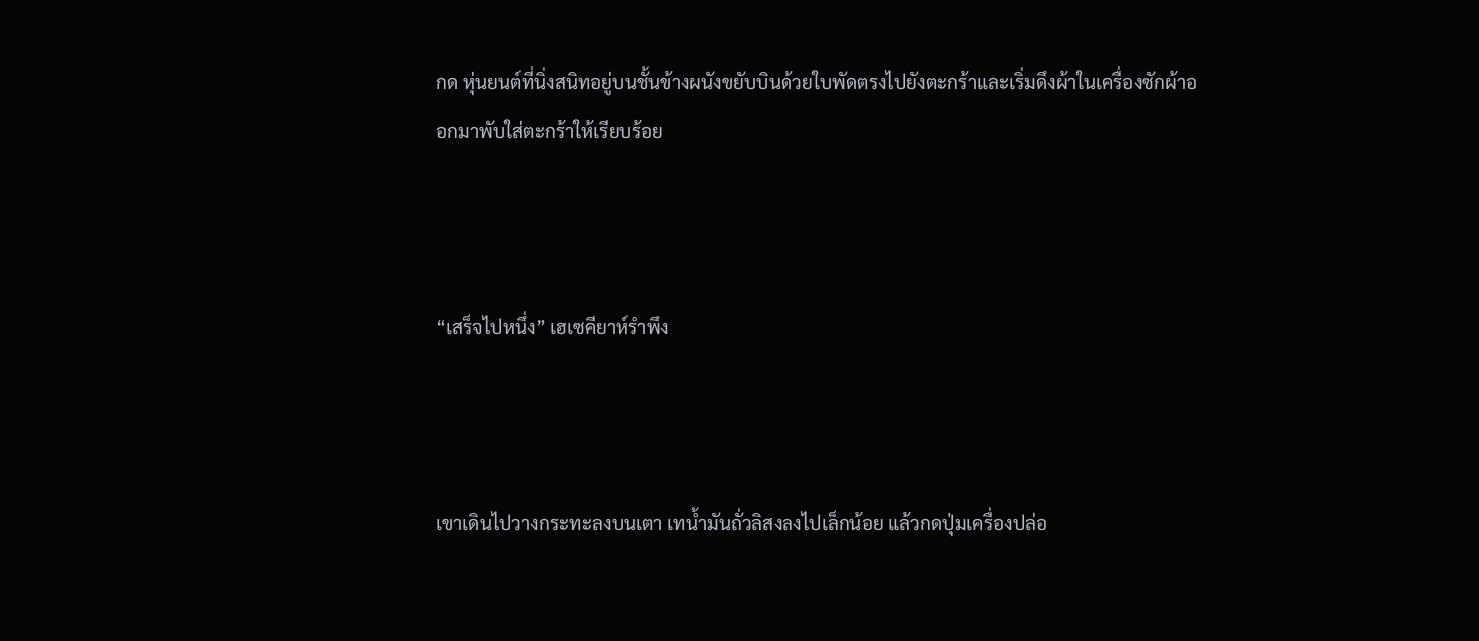กด หุ่นยนต์ที่นิ่งสนิทอยู่บนชั้นข้างผนังขยับบินด้วยใบพัดตรงไปยังตะกร้าและเริ่มดึงผ้าในเครื่องซักผ้าออกมาพับใส่ตะกร้าให้เรียบร้อย



“เสร็จไปหนึ่ง” เฮเซคียาห์รำพึง



เขาเดินไปวางกระทะลงบนเตา เทน้ำมันถั่วลิสงลงไปเล็กน้อย แล้วกดปุ่มเครื่องปล่อ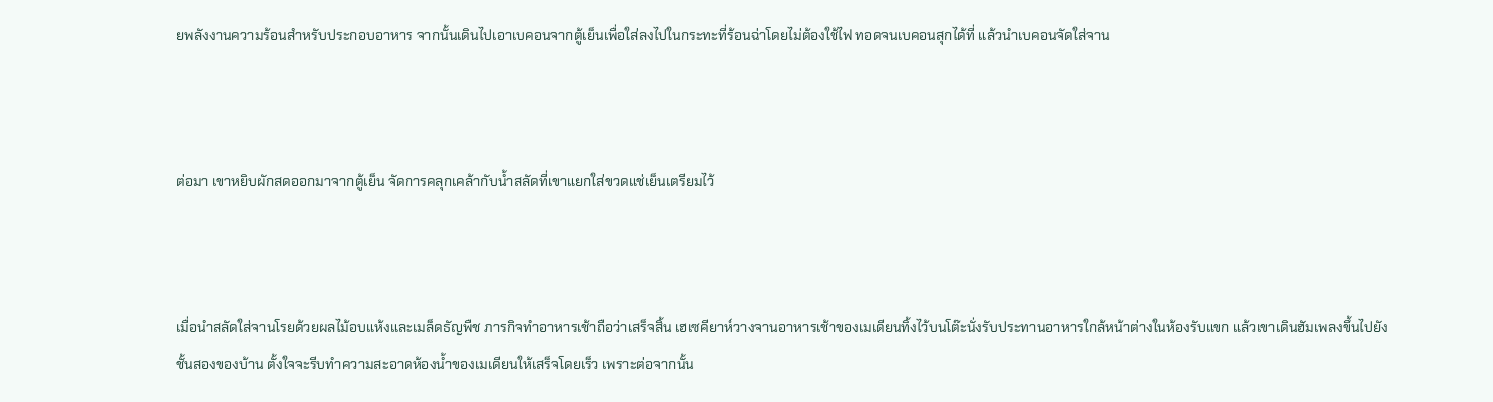ยพลังงานความร้อนสำหรับประกอบอาหาร จากนั้นเดินไปเอาเบคอนจากตู้เย็นเพื่อใส่ลงไปในกระทะที่ร้อนฉ่าโดยไม่ต้องใช้ไฟ ทอดจนเบคอนสุกได้ที่ แล้วนำเบคอนจัดใส่จาน



ต่อมา เขาหยิบผักสดออกมาจากตู้เย็น จัดการคลุกเคล้ากับน้ำสลัดที่เขาแยกใส่ขวดแช่เย็นเตรียมไว้



เมื่อนำสลัดใส่จานโรยด้วยผลไม้อบแห้งและเมล็ดธัญพืช ภารกิจทำอาหารเช้าถือว่าเสร็จสิ้น เฮเซคียาห์วางจานอาหารเช้าของเมเดียนทิ้งไว้บนโต๊ะนั่งรับประทานอาหารใกล้หน้าต่างในห้องรับแขก แล้วเขาเดินฮัมเพลงขึ้นไปยังชั้นสองของบ้าน ตั้งใจจะรีบทำความสะอาดห้องน้ำของเมเดียนให้เสร็จโดยเร็ว เพราะต่อจากนั้น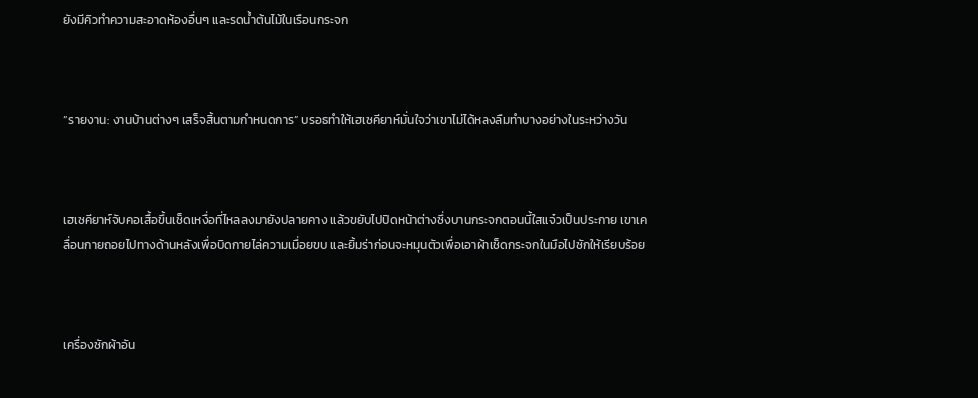ยังมีคิวทำความสะอาดห้องอื่นๆ และรดน้ำต้นไม้ในเรือนกระจก



“รายงาน: งานบ้านต่างๆ เสร็จสิ้นตามกำหนดการ” บรอธทำให้เฮเซคียาห์มั่นใจว่าเขาไม่ได้หลงลืมทำบางอย่างในระหว่างวัน



เฮเซคียาห์จับคอเสื้อขึ้นเช็ดเหงื่อที่ไหลลงมายังปลายคาง แล้วขยับไปปิดหน้าต่างซึ่งบานกระจกตอนนี้ใสแจ๋วเป็นประกาย เขาเคลื่อนกายถอยไปทางด้านหลังเพื่อบิดกายไล่ความเมื่อยขบ และยิ้มร่าก่อนจะหมุนตัวเพื่อเอาผ้าเช็ดกระจกในมือไปซักให้เรียบร้อย



เครื่องซักผ้าอัน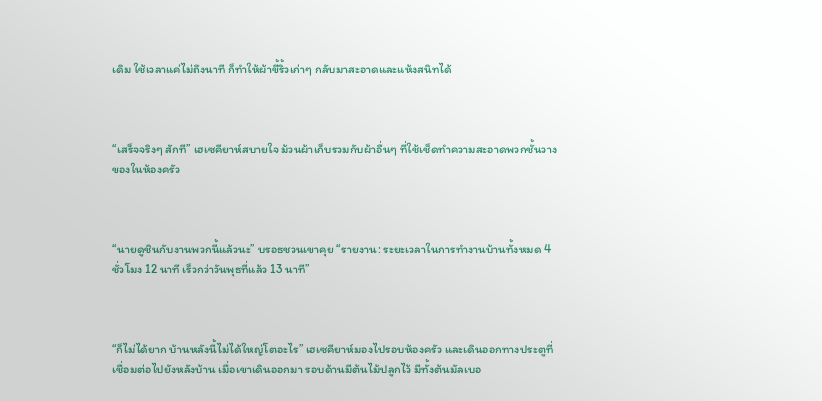เดิม ใช้เวลาแค่ไม่ถึงนาที ก็ทำให้ผ้าขี้ริ้วเก่าๆ กลับมาสะอาดและแห้งสนิทได้



“เสร็จจริงๆ สักที” เฮเซคียาห์สบายใจ ม้วนผ้าเก็บรวมกับผ้าอื่นๆ ที่ใช้เช็ดทำความสะอาดพวกชั้นวางของในห้องครัว



“นายดูชินกับงานพวกนี้แล้วนะ” บรอธชวนเขาคุย “รายงาน: ระยะเวลาในการทำงานบ้านทั้งหมด 4 ชั่วโมง 12 นาที เร็วกว่าวันพุธที่แล้ว 13 นาที”



“ก็ไม่ได้ยาก บ้านหลังนี้ไม่ได้ใหญ่โตอะไร” เฮเซคียาห์มองไปรอบห้องครัว และเดินออกทางประตูที่เชื่อมต่อไปยังหลังบ้าน เมื่อเขาเดินออกมา รอบด้านมีต้นไม้ปลูกไว้ มีทั้งต้นมัลเบอ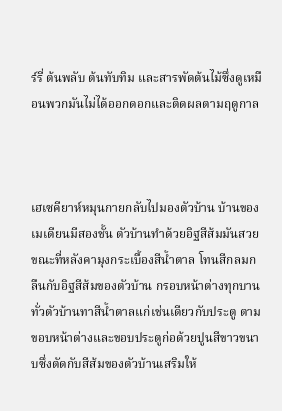ร์รี่ ต้นพลับ ต้นทับทิม และสารพัดต้นไม้ซึ่งดูเหมือนพวกมันไม่ได้ออกดอกและติดผลตามฤดูกาล



เฮเซคียาห์หมุนกายกลับไปมองตัวบ้าน บ้านของเมเดียนมีสองชั้น ตัวบ้านทำด้วยอิฐสีส้มมันสวย ขณะที่หลังคามุงกระเบื้องสีน้ำตาล โทนสีกลมกลืนกับอิฐสีส้มของตัวบ้าน กรอบหน้าต่างทุกบานทั่วตัวบ้านทาสีน้ำตาลแก่เช่นเดียวกับประตู ตามขอบหน้าต่างและขอบประตูก่อด้วยปูนสีขาวขนาบซึ่งตัดกับสีส้มของตัวบ้านเสริมให้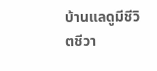บ้านแลดูมีชีวิตชีวา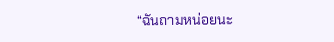“ฉันถามหน่อยนะ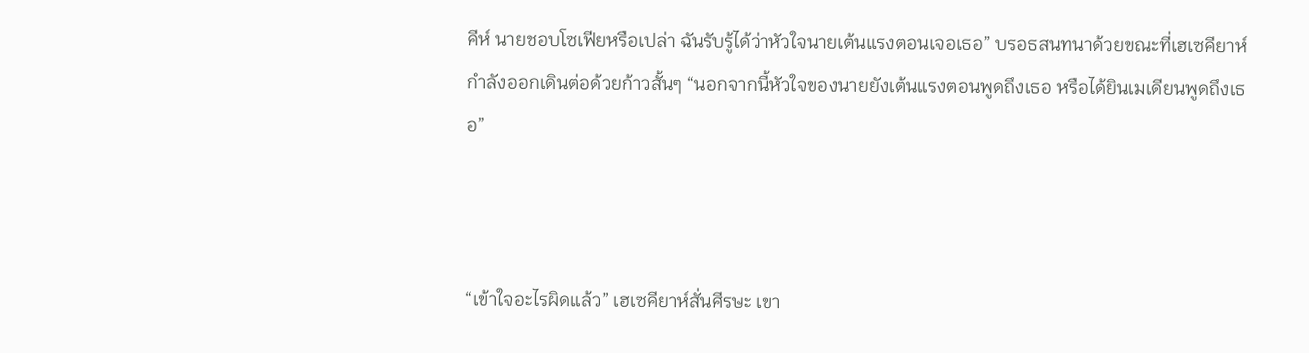คีห์ นายชอบโซเฟียหรือเปล่า ฉันรับรู้ได้ว่าหัวใจนายเต้นแรงตอนเจอเธอ” บรอธสนทนาด้วยขณะที่เฮเซคียาห์กำลังออกเดินต่อด้วยก้าวสั้นๆ “นอกจากนี้หัวใจของนายยังเต้นแรงตอนพูดถึงเธอ หรือได้ยินเมเดียนพูดถึงเธอ”



“เข้าใจอะไรผิดแล้ว” เฮเซคียาห์สั่นศีรษะ เขา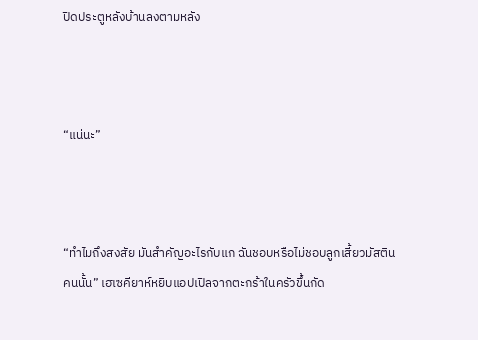ปิดประตูหลังบ้านลงตามหลัง



“แน่นะ”



“ทำไมถึงสงสัย มันสำคัญอะไรกับแก ฉันชอบหรือไม่ชอบลูกเสี้ยวมัสตินคนนั้น” เฮเซคียาห์หยิบแอปเปิลจากตะกร้าในครัวขึ้นกัด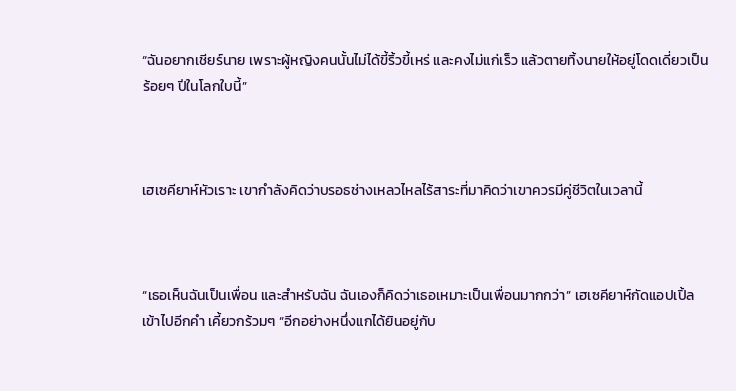“ฉันอยากเชียร์นาย เพราะผู้หญิงคนนั้นไม่ได้ขี้ริ้วขี้เหร่ และคงไม่แก่เร็ว แล้วตายทิ้งนายให้อยู่โดดเดี่ยวเป็นร้อยๆ ปีในโลกใบนี้”



เฮเซคียาห์หัวเราะ เขากำลังคิดว่าบรอธช่างเหลวไหลไร้สาระที่มาคิดว่าเขาควรมีคู่ชีวิตในเวลานี้



“เธอเห็นฉันเป็นเพื่อน และสำหรับฉัน ฉันเองก็คิดว่าเธอเหมาะเป็นเพื่อนมากกว่า” เฮเซคียาห์กัดแอปเปิ้ลเข้าไปอีกคำ เคี้ยวกร้วมๆ “อีกอย่างหนึ่งแกได้ยินอยู่กับ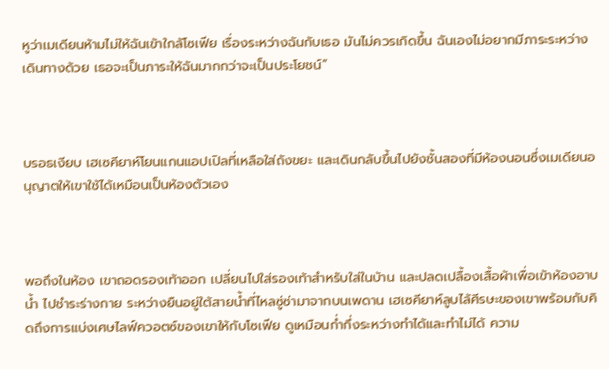หูว่าเมเดียนห้ามไม่ให้ฉันเข้าใกล้โซเฟีย เรื่องระหว่างฉันกับเธอ มันไม่ควรเกิดขึ้น ฉันเองไม่อยากมีภาระระหว่างเดินทางด้วย เธอจะเป็นภาระให้ฉันมากกว่าจะเป็นประโยชน์”



บรอธเงียบ เฮเซคียาห์โยนแกนแอปเปิลที่เหลือใส่ถังขยะ และเดินกลับขึ้นไปยังชั้นสองที่มีห้องนอนซึ่งเมเดียนอนุญาตให้เขาใช้ได้เหมือนเป็นห้องตัวเอง



พอถึงในห้อง เขาถอดรองเท้าออก เปลี่ยนไปใส่รองเท้าสำหรับใส่ในบ้าน และปลดเปลื้องเสื้อผ้าเพื่อเข้าห้องอาบน้ำ ไปชำระร่างกาย ระหว่างยืนอยู่ใต้สายน้ำที่ไหลซู่ซ่ามาจากบนเพดาน เฮเซคียาห์ลูบไล้ศีรษะของเขาพร้อมกับคิดถึงการแบ่งเศษไลฟ์ควอตซ์ของเขาให้กับโซเฟีย ดูเหมือนก่ำกึ่งระหว่างทำได้และทำไม่ได้ ความ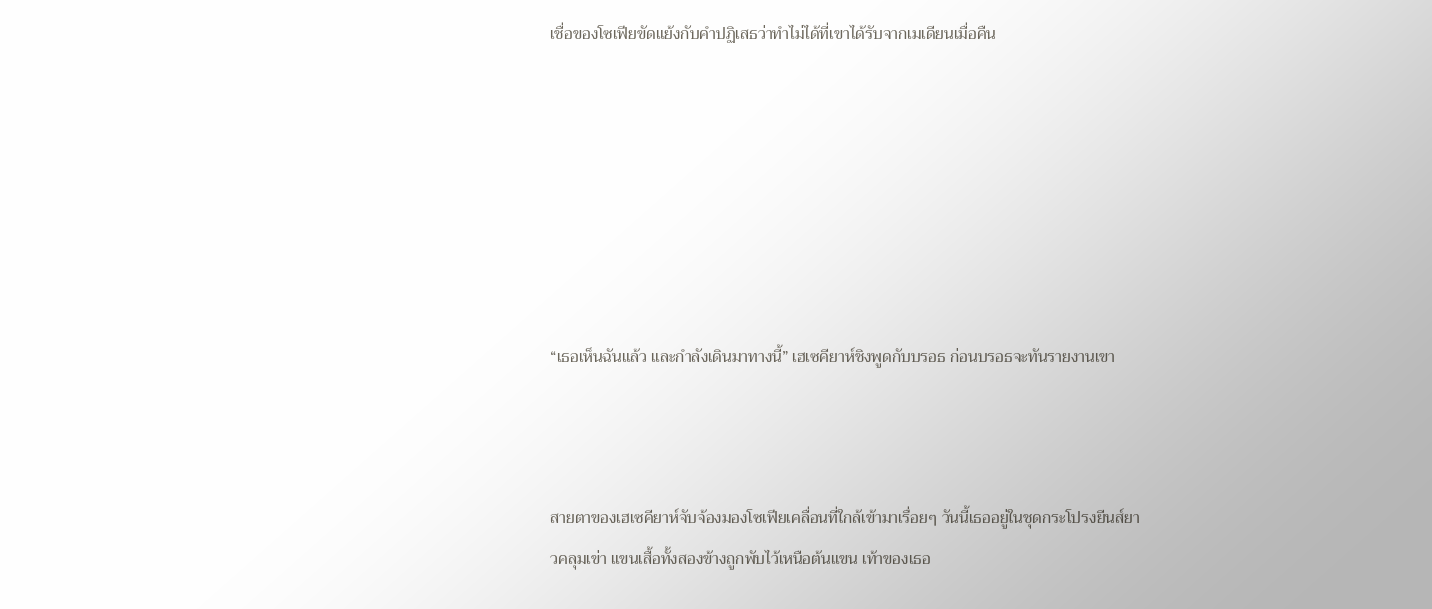เชื่อของโซเฟียขัดแย้งกับคำปฏิเสธว่าทำไม่ได้ที่เขาได้รับจากเมเดียนเมื่อคืน







“เธอเห็นฉันแล้ว และกำลังเดินมาทางนี้” เฮเซคียาห์ชิงพูดกับบรอธ ก่อนบรอธจะทันรายงานเขา



สายตาของเฮเซคียาห์จับจ้องมองโซเฟียเคลื่อนที่ใกล้เข้ามาเรื่อยๆ วันนี้เธออยู่ในชุดกระโปรงยีนส์ยาวคลุมเข่า แขนเสื้อทั้งสองข้างถูกพับไว้เหนือต้นแขน เท้าของเธอ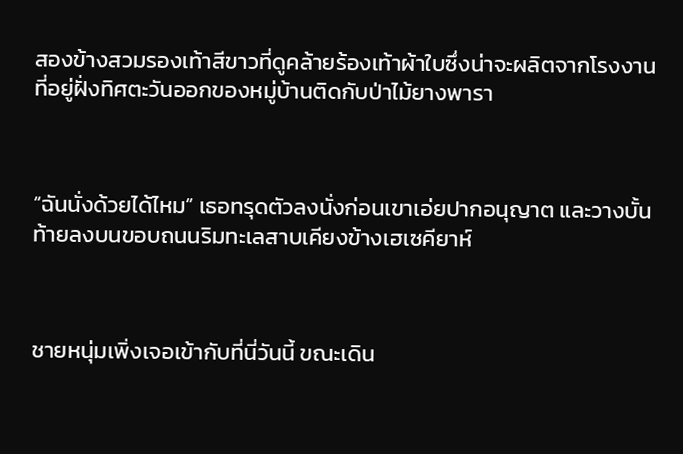สองข้างสวมรองเท้าสีขาวที่ดูคล้ายร้องเท้าผ้าใบซึ่งน่าจะผลิตจากโรงงานที่อยู่ฝั่งทิศตะวันออกของหมู่บ้านติดกับป่าไม้ยางพารา



“ฉันนั่งด้วยได้ไหม” เธอทรุดตัวลงนั่งก่อนเขาเอ่ยปากอนุญาต และวางบั้นท้ายลงบนขอบถนนริมทะเลสาบเคียงข้างเฮเซคียาห์



ชายหนุ่มเพิ่งเจอเข้ากับที่นี่วันนี้ ขณะเดิน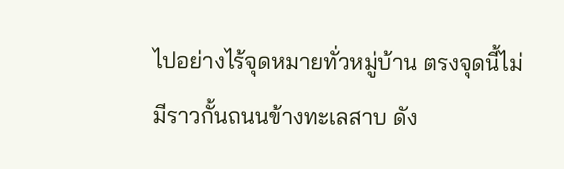ไปอย่างไร้จุดหมายทั่วหมู่บ้าน ตรงจุดนี้ไม่มีราวกั้นถนนข้างทะเลสาบ ดัง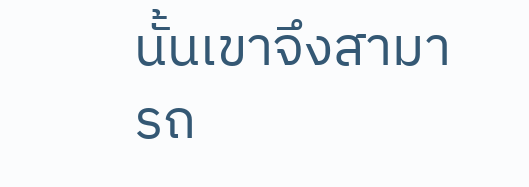นั้นเขาจึงสามารถ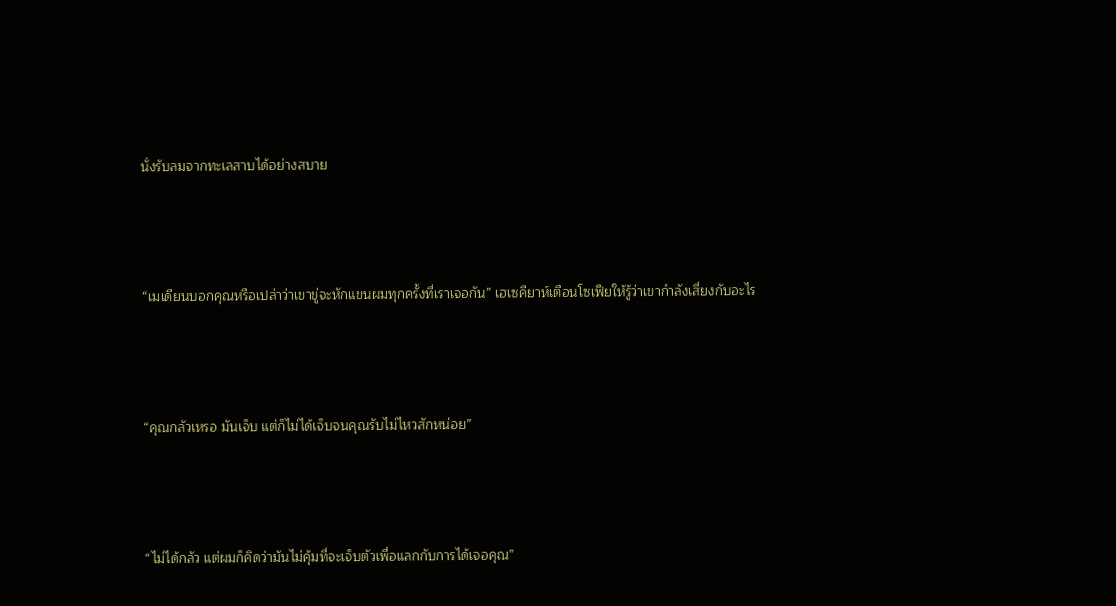นั่งรับลมจากทะเลสาบได้อย่างสบาย



“เมเดียนบอกคุณหรือเปล่าว่าเขาขู่จะหักแขนผมทุกครั้งที่เราเจอกัน” เฮเซคียาห์เตือนโซเฟียให้รู้ว่าเขากำลังเสี่ยงกับอะไร



“คุณกลัวเหรอ มันเจ็บ แต่ก็ไม่ได้เจ็บจนคุณรับไม่ไหวสักหน่อย”



“ไม่ได้กลัว แต่ผมก็คิดว่ามันไม่คุ้มที่จะเจ็บตัวเพื่อแลกกับการได้เจอคุณ”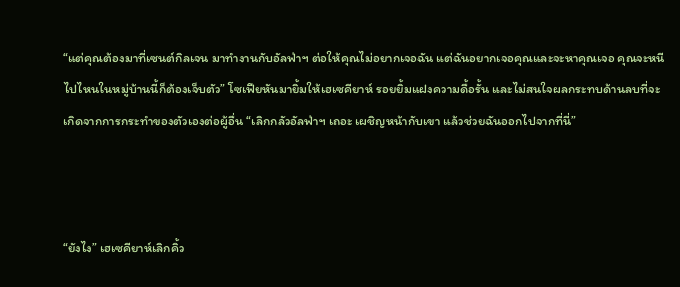“แต่คุณต้องมาที่เซนต์กิลเจน มาทำงานกับอัลฟ่าฯ ต่อให้คุณไม่อยากเจอฉัน แต่ฉันอยากเจอคุณและจะหาคุณเจอ คุณจะหนีไปไหนในหมู่บ้านนี้ก็ต้องเจ็บตัว” โซเฟียหันมายิ้มให้เฮเซคียาห์ รอยยิ้มแฝงความดื้อรั้น และไม่สนใจผลกระทบด้านลบที่จะเกิดจากการกระทำของตัวเองต่อผู้อื่น “เลิกกลัวอัลฟ่าฯ เถอะ เผชิญหน้ากับเขา แล้วช่วยฉันออกไปจากที่นี่”



“ยังไง” เฮเซคียาห์เลิกคิ้ว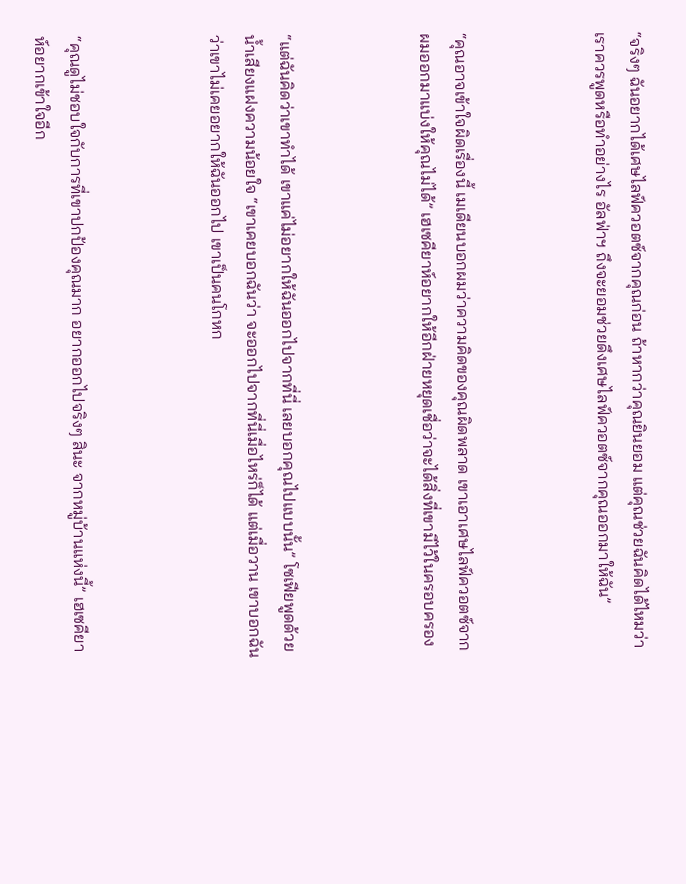“จริงๆ ฉันอยากได้เศษไลฟ์ควอตซ์จากคุณก่อน ถ้าหากว่าคุณยินยอม แต่คุณช่วยฉันคิดได้ไหมว่าเราควรพูดหรือทำอย่างไร อัลฟ่าฯ ถึงจะยอมช่วยดึงเศษไลฟ์ควอตซ์จากคุณออกมาให้ฉัน”



“คุณอาจเข้าใจผิดเรื่องนี้ เมเดียนบอกผมว่าความคิดของคุณผิดพลาด เขาเอาเศษไลฟ์ควอตซ์จากผมออกมาแบ่งให้คุณไม่ได้” เฮเซคียาห์อยากให้อีกฝ่ายหยุดเชื่อว่าจะได้สิ่งที่เขามีไว้ในครอบครอง



“แต่ฉันคิดว่าเขาทำได้ เขาแค่ไม่อยากให้ฉันออกไปจากที่นี่ เลยบอกคุณไปแบบนั้น” โซเฟียพูดด้วยน้ำเสียงแฝงความน้อยใจ “เขาเคยบอกฉันว่า จะออกไปจากที่นี่เมื่อไหร่ก็ได้ แต่เมื่อวาน เขาบอกฉันว่าเขาไม่เคยอยากให้ฉันออกไป เขาเป็นคนโกหก



“คุณดูไม่ชอบใจกับการที่เขาปกป้องคุณมาก อยากออกไปจริงๆ สินะ จากหมู่บ้านแห่งนี้” เฮเซคียาห์อยากเข้าใจอีก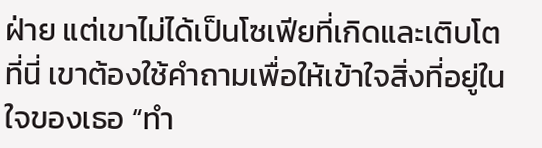ฝ่าย แต่เขาไม่ได้เป็นโซเฟียที่เกิดและเติบโตที่นี่ เขาต้องใช้คำถามเพื่อให้เข้าใจสิ่งที่อยู่ในใจของเธอ “ทำ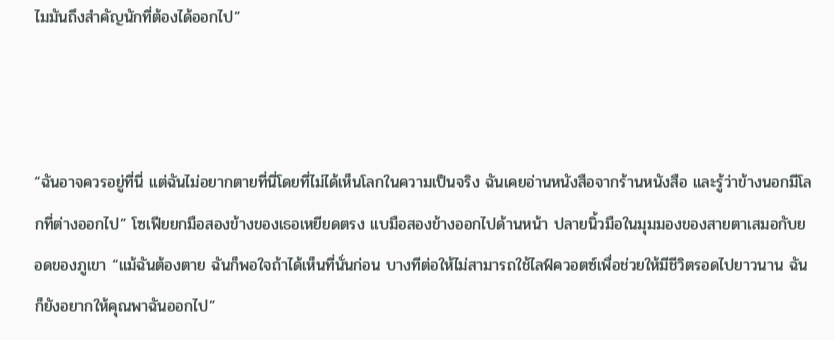ไมมันถึงสำคัญนักที่ต้องได้ออกไป”



“ฉันอาจควรอยู่ที่นี่ แต่ฉันไม่อยากตายที่นี่โดยที่ไม่ได้เห็นโลกในความเป็นจริง ฉันเคยอ่านหนังสือจากร้านหนังสือ และรู้ว่าข้างนอกมีโลกที่ต่างออกไป” โซเฟียยกมือสองข้างของเธอเหยียดตรง แบมือสองข้างออกไปด้านหน้า ปลายนิ้วมือในมุมมองของสายตาเสมอกับยอดของภูเขา “แม้ฉันต้องตาย ฉันก็พอใจถ้าได้เห็นที่นั่นก่อน บางทีต่อให้ไม่สามารถใช้ไลฟ์ควอตซ์เพื่อช่วยให้มีชีวิตรอดไปยาวนาน ฉันก็ยังอยากให้คุณพาฉันออกไป”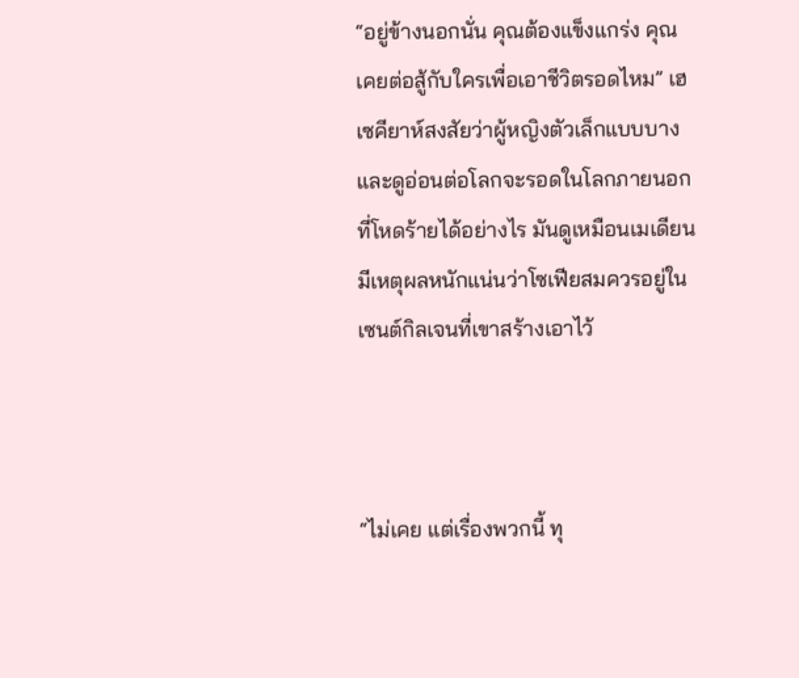“อยู่ข้างนอกนั่น คุณต้องแข็งแกร่ง คุณเคยต่อสู้กับใครเพื่อเอาชีวิตรอดไหม” เฮเซคียาห์สงสัยว่าผู้หญิงตัวเล็กแบบบางและดูอ่อนต่อโลกจะรอดในโลกภายนอกที่โหดร้ายได้อย่างไร มันดูเหมือนเมเดียนมีเหตุผลหนักแน่นว่าโซเฟียสมควรอยู่ในเซนต์กิลเจนที่เขาสร้างเอาไว้



“ไม่เคย แต่เรื่องพวกนี้ ทุ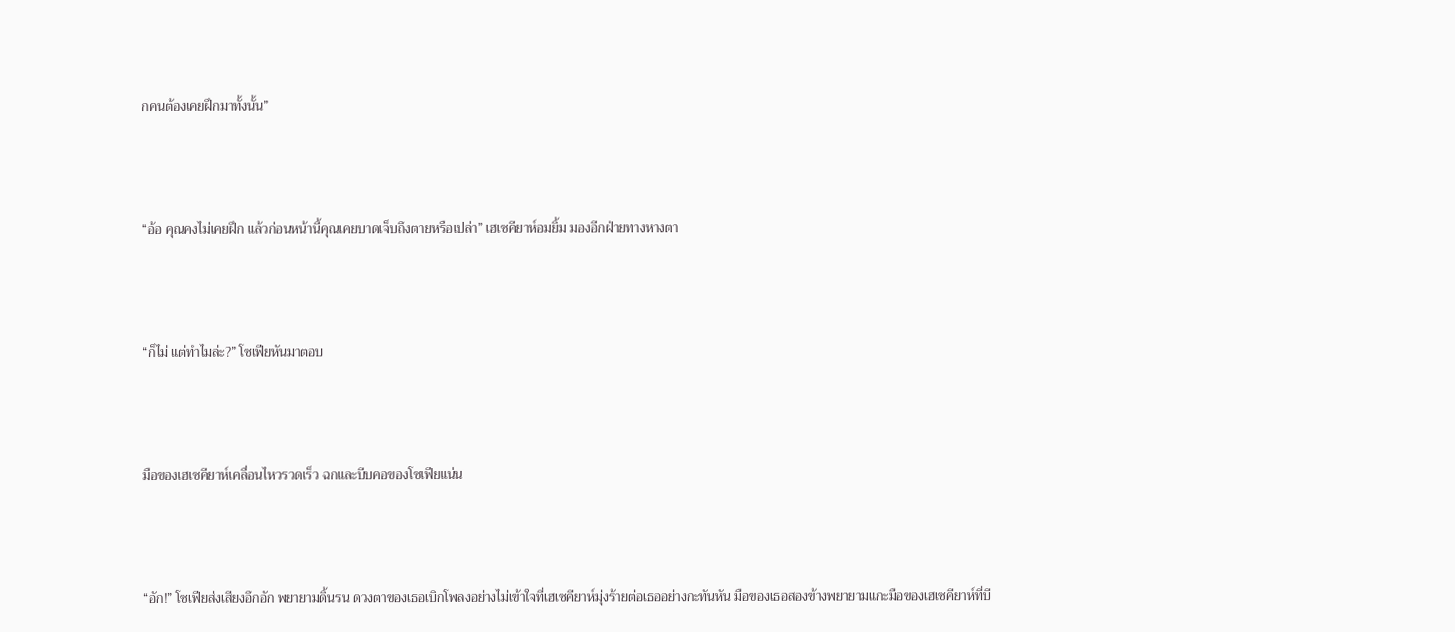กคนต้องเคยฝึกมาทั้งนั้น”



“อ้อ คุณคงไม่เคยฝึก แล้วก่อนหน้านี้คุณเคยบาดเจ็บถึงตายหรือเปล่า” เฮเซคียาห์อมยิ้ม มองอีกฝ่ายทางหางตา



“ก็ไม่ แต่ทำไมล่ะ?” โซเฟียหันมาตอบ



มือของเฮเซคียาห์เคลื่อนไหวรวดเร็ว ฉกและบีบคอของโซเฟียแน่น



“อัก!” โซเฟียส่งเสียงอึกอัก พยายามดิ้นรน ดวงตาของเธอเบิกโพลงอย่างไม่เข้าใจที่เฮเซคียาห์มุ่งร้ายต่อเธออย่างกะทันหัน มือของเธอสองข้างพยายามแกะมือของเฮเซคียาห์ที่บี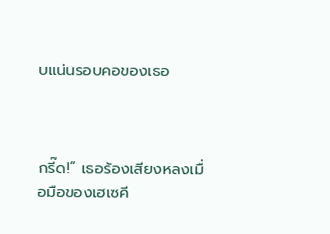บแน่นรอบคอของเธอ



กรี๊ด!” เธอร้องเสียงหลงเมื่อมือของเฮเซคี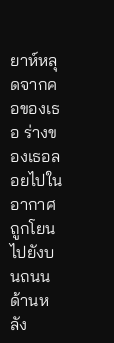ยาห์หลุดจากคอของเธอ ร่างของเธอลอยไปในอากาศ ถูกโยนไปยังบนถนนด้านหลัง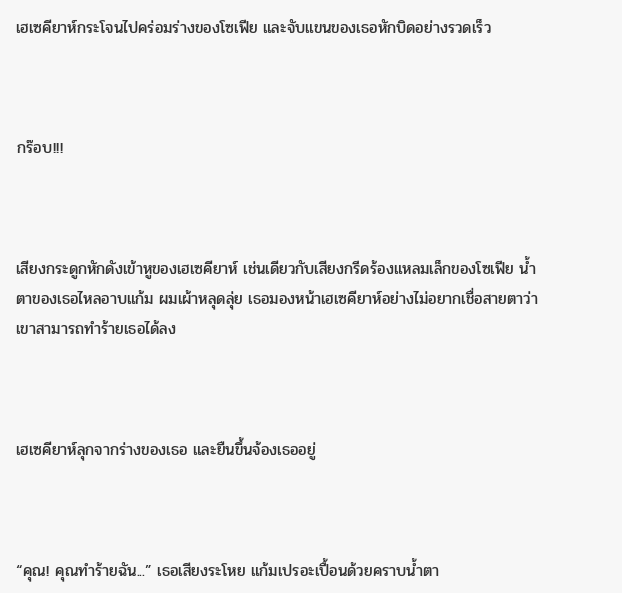เฮเซคียาห์กระโจนไปคร่อมร่างของโซเฟีย และจับแขนของเธอหักบิดอย่างรวดเร็ว



กร๊อบ!!!



เสียงกระดูกหักดังเข้าหูของเฮเซคียาห์ เช่นเดียวกับเสียงกรีดร้องแหลมเล็กของโซเฟีย น้ำตาของเธอไหลอาบแก้ม ผมเผ้าหลุดลุ่ย เธอมองหน้าเฮเซคียาห์อย่างไม่อยากเชื่อสายตาว่าเขาสามารถทำร้ายเธอได้ลง



เฮเซคียาห์ลุกจากร่างของเธอ และยืนขึ้นจ้องเธออยู่



“คุณ! คุณทำร้ายฉัน...” เธอเสียงระโหย แก้มเปรอะเปื้อนด้วยคราบน้ำตา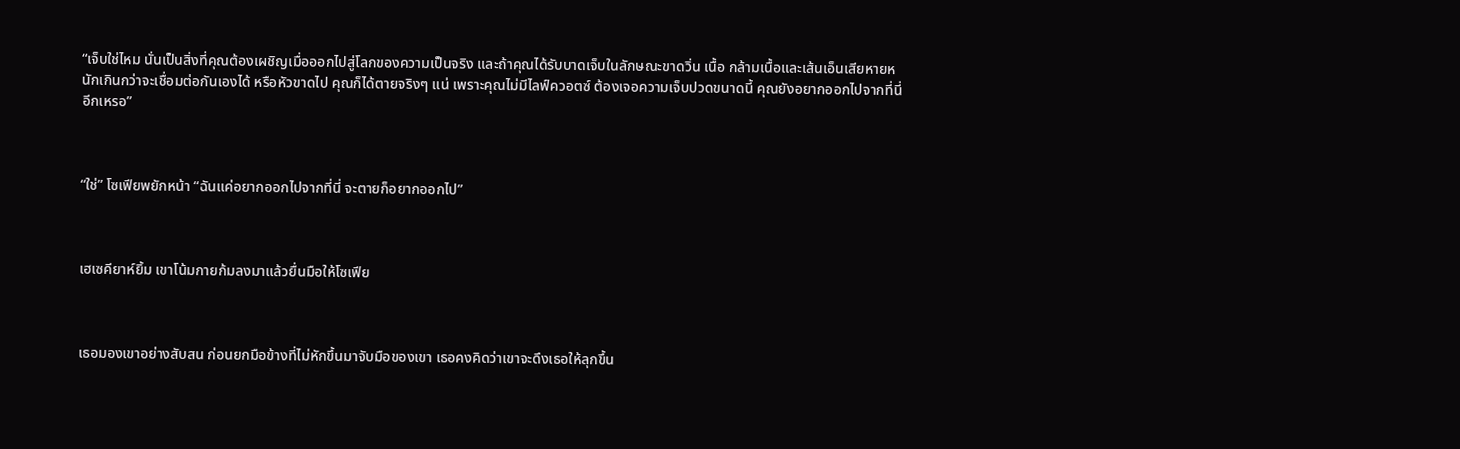“เจ็บใช่ไหม นั่นเป็นสิ่งที่คุณต้องเผชิญเมื่อออกไปสู่โลกของความเป็นจริง และถ้าคุณได้รับบาดเจ็บในลักษณะขาดวิ่น เนื้อ กล้ามเนื้อและเส้นเอ็นเสียหายหนักเกินกว่าจะเชื่อมต่อกันเองได้ หรือหัวขาดไป คุณก็ได้ตายจริงๆ แน่ เพราะคุณไม่มีไลฟ์ควอตซ์ ต้องเจอความเจ็บปวดขนาดนี้ คุณยังอยากออกไปจากที่นี่อีกเหรอ”



“ใช่” โซเฟียพยักหน้า “ฉันแค่อยากออกไปจากที่นี่ จะตายก็อยากออกไป”



เฮเซคียาห์ยิ้ม เขาโน้มกายก้มลงมาแล้วยื่นมือให้โซเฟีย



เธอมองเขาอย่างสับสน ก่อนยกมือข้างที่ไม่หักขึ้นมาจับมือของเขา เธอคงคิดว่าเขาจะดึงเธอให้ลุกขึ้น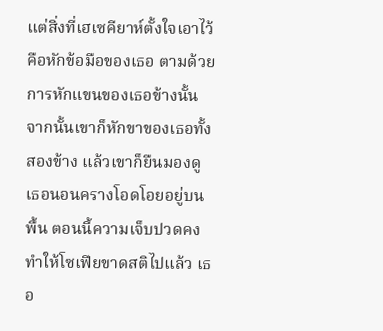แต่สิ่งที่เฮเซคียาห์ตั้งใจเอาไว้ คือหักข้อมือของเธอ ตามด้วยการหักแขนของเธอข้างนั้น จากนั้นเขาก็หักขาของเธอทั้งสองข้าง แล้วเขาก็ยืนมองดูเธอนอนครางโอดโอยอยู่บนพื้น ตอนนี้ความเจ็บปวดคงทำให้โซเฟียขาดสติไปแล้ว เธอ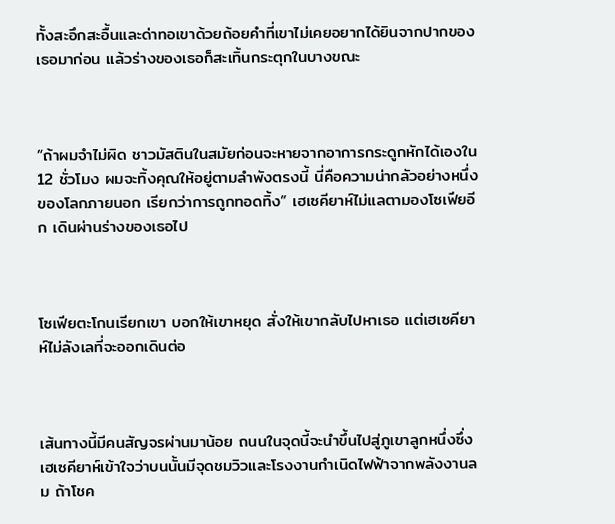ทั้งสะอึกสะอื้นและด่าทอเขาด้วยถ้อยคำที่เขาไม่เคยอยากได้ยินจากปากของเธอมาก่อน แล้วร่างของเธอก็สะเทิ้นกระตุกในบางขณะ



“ถ้าผมจำไม่ผิด ชาวมัสตินในสมัยก่อนจะหายจากอาการกระดูกหักได้เองใน 12 ชั่วโมง ผมจะทิ้งคุณให้อยู่ตามลำพังตรงนี้ นี่คือความน่ากลัวอย่างหนึ่งของโลกภายนอก เรียกว่าการถูกทอดทิ้ง” เฮเซคียาห์ไม่แลตามองโซเฟียอีก เดินผ่านร่างของเธอไป



โซเฟียตะโกนเรียกเขา บอกให้เขาหยุด สั่งให้เขากลับไปหาเธอ แต่เฮเซคียาห์ไม่ลังเลที่จะออกเดินต่อ



เส้นทางนี้มีคนสัญจรผ่านมาน้อย ถนนในจุดนี้จะนำขึ้นไปสู่ภูเขาลูกหนึ่งซึ่งเฮเซคียาห์เข้าใจว่าบนนั้นมีจุดชมวิวและโรงงานกำเนิดไฟฟ้าจากพลังงานลม ถ้าโชค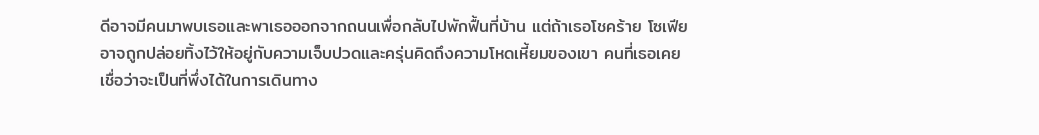ดีอาจมีคนมาพบเธอและพาเธอออกจากถนนเพื่อกลับไปพักฟื้นที่บ้าน แต่ถ้าเธอโชคร้าย โซเฟียอาจถูกปล่อยทิ้งไว้ให้อยู่กับความเจ็บปวดและครุ่นคิดถึงความโหดเหี้ยมของเขา คนที่เธอเคยเชื่อว่าจะเป็นที่พึ่งได้ในการเดินทาง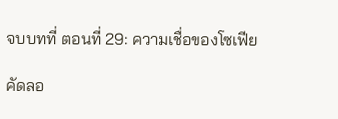จบบทที่ ตอนที่ 29: ความเชื่อของโซเฟีย

คัดลอ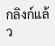กลิงก์แล้ว